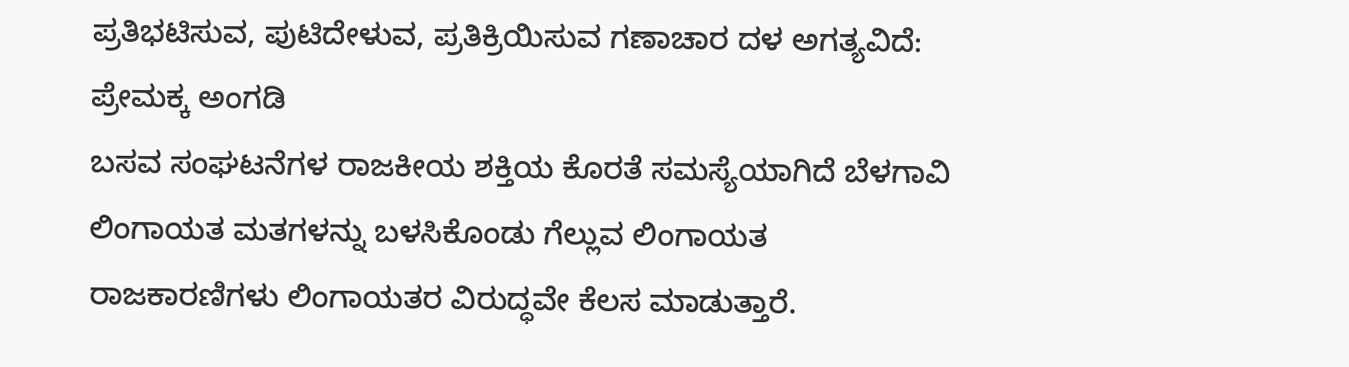ಪ್ರತಿಭಟಿಸುವ, ಪುಟಿದೇಳುವ, ಪ್ರತಿಕ್ರಿಯಿಸುವ ಗಣಾಚಾರ ದಳ ಅಗತ್ಯವಿದೆ: ಪ್ರೇಮಕ್ಕ ಅಂಗಡಿ
ಬಸವ ಸಂಘಟನೆಗಳ ರಾಜಕೀಯ ಶಕ್ತಿಯ ಕೊರತೆ ಸಮಸ್ಯೆಯಾಗಿದೆ ಬೆಳಗಾವಿ ಲಿಂಗಾಯತ ಮತಗಳನ್ನು ಬಳಸಿಕೊಂಡು ಗೆಲ್ಲುವ ಲಿಂಗಾಯತ ರಾಜಕಾರಣಿಗಳು ಲಿಂಗಾಯತರ ವಿರುದ್ಧವೇ ಕೆಲಸ ಮಾಡುತ್ತಾರೆ.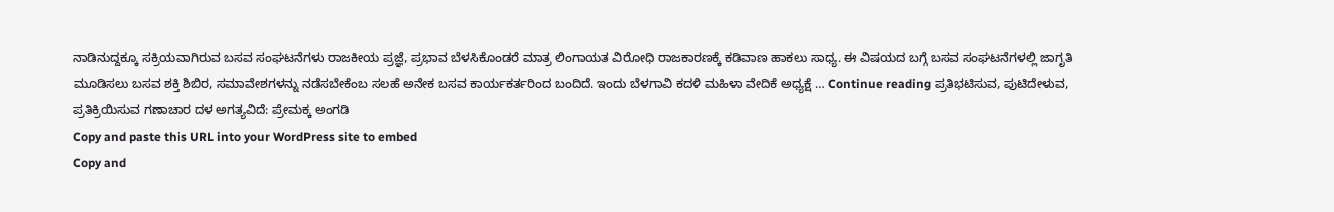ನಾಡಿನುದ್ದಕ್ಕೂ ಸಕ್ರಿಯವಾಗಿರುವ ಬಸವ ಸಂಘಟನೆಗಳು ರಾಜಕೀಯ ಪ್ರಜ್ಞೆ, ಪ್ರಭಾವ ಬೆಳಸಿಕೊಂಡರೆ ಮಾತ್ರ ಲಿಂಗಾಯತ ವಿರೋಧಿ ರಾಜಕಾರಣಕ್ಕೆ ಕಡಿವಾಣ ಹಾಕಲು ಸಾಧ್ಯ. ಈ ವಿಷಯದ ಬಗ್ಗೆ ಬಸವ ಸಂಘಟನೆಗಳಲ್ಲಿ ಜಾಗೃತಿ ಮೂಡಿಸಲು ಬಸವ ಶಕ್ತಿ ಶಿಬಿರ, ಸಮಾವೇಶಗಳನ್ನು ನಡೆಸಬೇಕೆಂಬ ಸಲಹೆ ಅನೇಕ ಬಸವ ಕಾರ್ಯಕರ್ತರಿಂದ ಬಂದಿದೆ. ಇಂದು ಬೆಳಗಾವಿ ಕದಳಿ ಮಹಿಳಾ ವೇದಿಕೆ ಅಧ್ಯಕ್ಷೆ … Continue reading ಪ್ರತಿಭಟಿಸುವ, ಪುಟಿದೇಳುವ, ಪ್ರತಿಕ್ರಿಯಿಸುವ ಗಣಾಚಾರ ದಳ ಅಗತ್ಯವಿದೆ: ಪ್ರೇಮಕ್ಕ ಅಂಗಡಿ
Copy and paste this URL into your WordPress site to embed
Copy and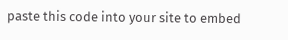paste this code into your site to embed